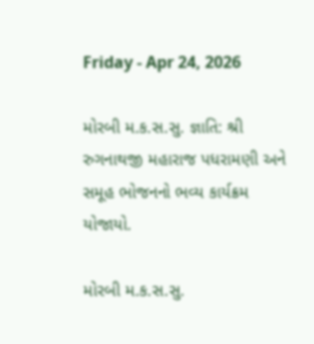Friday - Apr 24, 2026

મોરબી મ.ક.સ.સુ. જ્ઞાતિ: શ્રી રુગનાથજી મહારાજ પધરામણી અને સમૂહ ભોજનનો ભવ્ય કાર્યક્રમ યોજાયો.

મોરબી મ.ક.સ.સુ.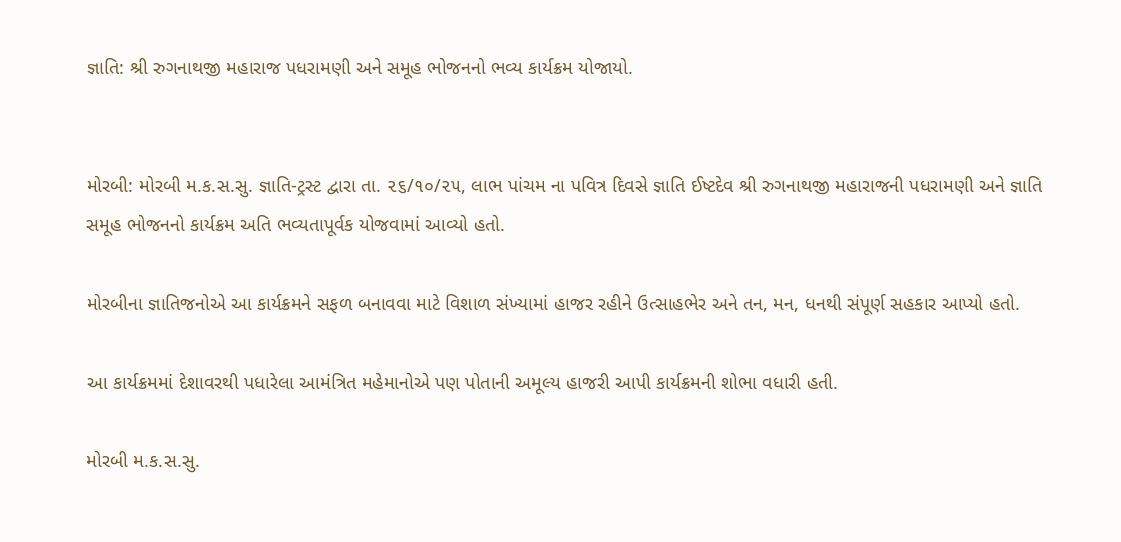જ્ઞાતિ: શ્રી રુગનાથજી મહારાજ પધરામણી અને સમૂહ ભોજનનો ભવ્ય કાર્યક્રમ યોજાયો.


મોરબી: મોરબી મ.ક.સ.સુ. જ્ઞાતિ-ટ્રસ્ટ દ્વારા તા. ૨૬/૧૦/૨૫, લાભ પાંચમ ના પવિત્ર દિવસે જ્ઞાતિ ઈષ્ટદેવ શ્રી રુગનાથજી મહારાજની પધરામણી અને જ્ઞાતિ સમૂહ ભોજનનો કાર્યક્રમ અતિ ભવ્યતાપૂર્વક યોજવામાં આવ્યો હતો.

મોરબીના જ્ઞાતિજનોએ આ કાર્યક્રમને સફળ બનાવવા માટે વિશાળ સંખ્યામાં હાજર રહીને ઉત્સાહભેર અને તન, મન, ધનથી સંપૂર્ણ સહકાર આપ્યો હતો.

આ કાર્યક્રમમાં દેશાવરથી પધારેલા આમંત્રિત મહેમાનોએ પણ પોતાની અમૂલ્ય હાજરી આપી કાર્યક્રમની શોભા વધારી હતી.

મોરબી મ.ક.સ.સુ.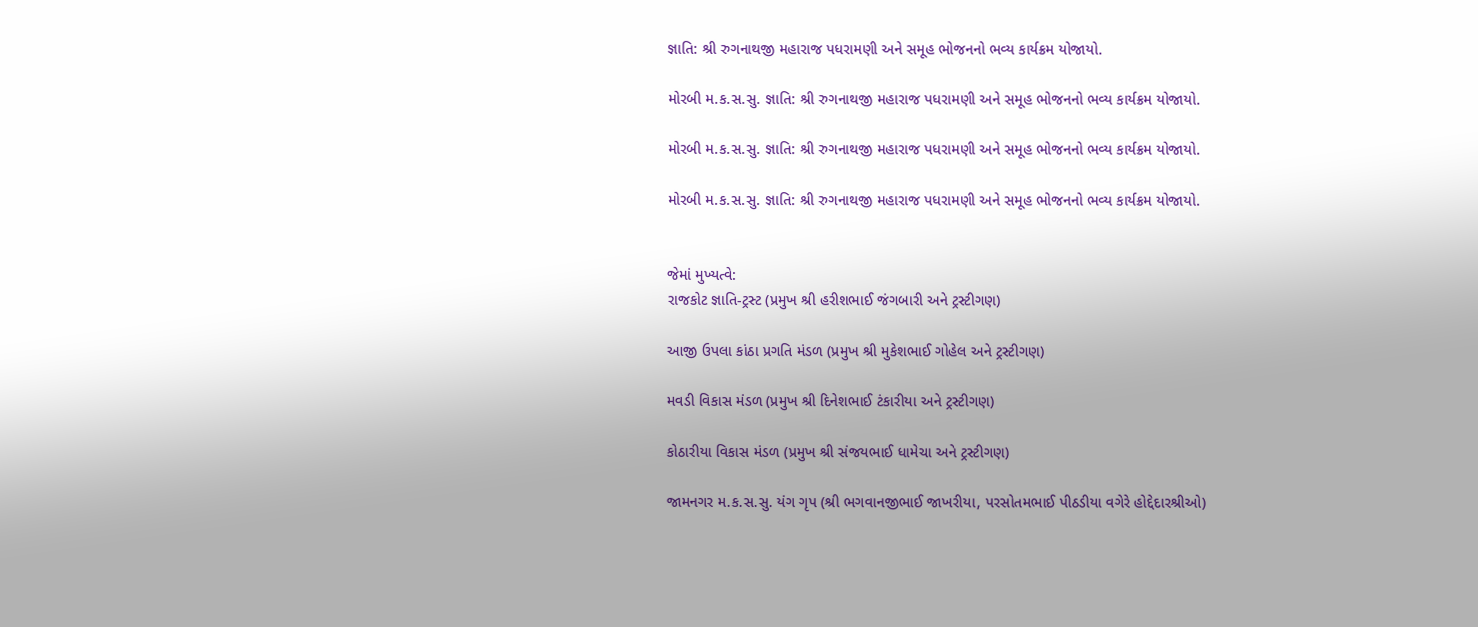જ્ઞાતિ: શ્રી રુગનાથજી મહારાજ પધરામણી અને સમૂહ ભોજનનો ભવ્ય કાર્યક્રમ યોજાયો.

મોરબી મ.ક.સ.સુ. જ્ઞાતિ: શ્રી રુગનાથજી મહારાજ પધરામણી અને સમૂહ ભોજનનો ભવ્ય કાર્યક્રમ યોજાયો.

મોરબી મ.ક.સ.સુ. જ્ઞાતિ: શ્રી રુગનાથજી મહારાજ પધરામણી અને સમૂહ ભોજનનો ભવ્ય કાર્યક્રમ યોજાયો.

મોરબી મ.ક.સ.સુ. જ્ઞાતિ: શ્રી રુગનાથજી મહારાજ પધરામણી અને સમૂહ ભોજનનો ભવ્ય કાર્યક્રમ યોજાયો.


જેમાં મુખ્યત્વે:
રાજકોટ જ્ઞાતિ-ટ્રસ્ટ (પ્રમુખ શ્રી હરીશભાઈ જંગબારી અને ટ્રસ્ટીગણ)

આજી ઉપલા કાંઠા પ્રગતિ મંડળ (પ્રમુખ શ્રી મુકેશભાઈ ગોહેલ અને ટ્રસ્ટીગણ)

મવડી વિકાસ મંડળ (પ્રમુખ શ્રી દિનેશભાઈ ટંકારીયા અને ટ્રસ્ટીગણ)

કોઠારીયા વિકાસ મંડળ (પ્રમુખ શ્રી સંજયભાઈ ધામેચા અને ટ્રસ્ટીગણ)

જામનગર મ.ક.સ.સુ. યંગ ગૃપ (શ્રી ભગવાનજીભાઈ જાખરીયા, પરસોતમભાઈ પીઠડીયા વગેરે હોદ્દેદારશ્રીઓ)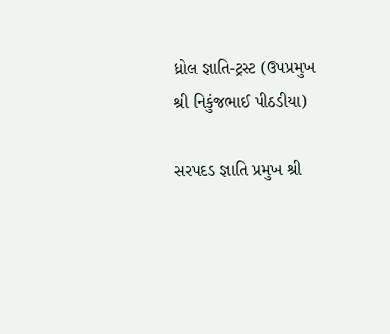ધ્રોલ જ્ઞાતિ-ટ્રસ્ટ (ઉપપ્રમુખ શ્રી નિકુંજભાઈ પીઠડીયા)

સરપદડ જ્ઞાતિ પ્રમુખ શ્રી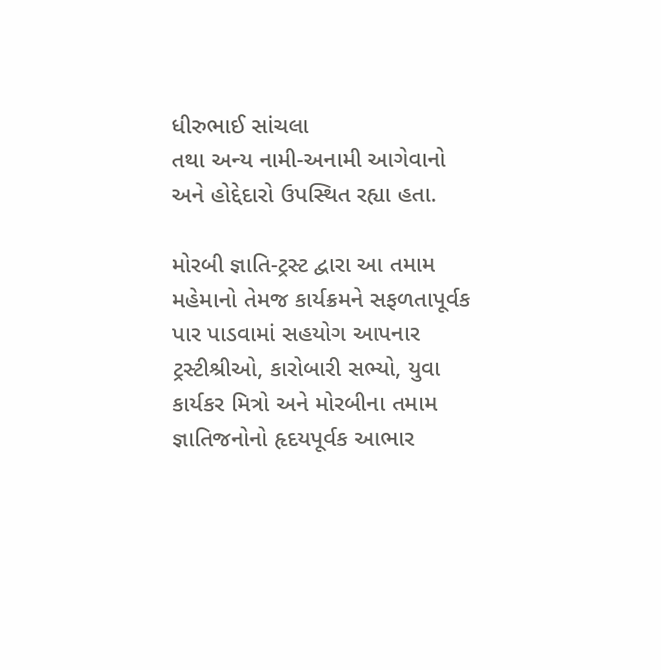ધીરુભાઈ સાંચલા
તથા અન્ય નામી-અનામી આગેવાનો અને હોદ્દેદારો ઉપસ્થિત રહ્યા હતા.

મોરબી જ્ઞાતિ-ટ્રસ્ટ દ્વારા આ તમામ મહેમાનો તેમજ કાર્યક્રમને સફળતાપૂર્વક પાર પાડવામાં સહયોગ આપનાર ટ્રસ્ટીશ્રીઓ, કારોબારી સભ્યો, યુવા કાર્યકર મિત્રો અને મોરબીના તમામ જ્ઞાતિજનોનો હૃદયપૂર્વક આભાર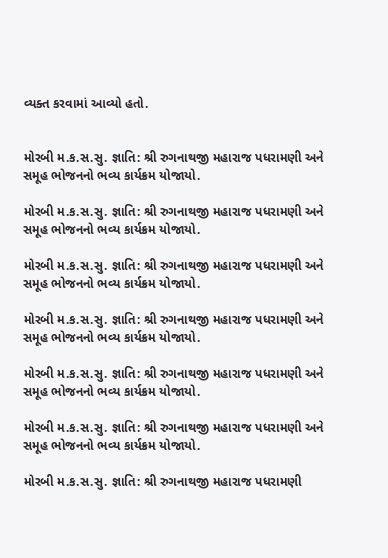વ્યક્ત કરવામાં આવ્યો હતો.


મોરબી મ.ક.સ.સુ. જ્ઞાતિ: શ્રી રુગનાથજી મહારાજ પધરામણી અને સમૂહ ભોજનનો ભવ્ય કાર્યક્રમ યોજાયો.

મોરબી મ.ક.સ.સુ. જ્ઞાતિ: શ્રી રુગનાથજી મહારાજ પધરામણી અને સમૂહ ભોજનનો ભવ્ય કાર્યક્રમ યોજાયો.

મોરબી મ.ક.સ.સુ. જ્ઞાતિ: શ્રી રુગનાથજી મહારાજ પધરામણી અને સમૂહ ભોજનનો ભવ્ય કાર્યક્રમ યોજાયો.

મોરબી મ.ક.સ.સુ. જ્ઞાતિ: શ્રી રુગનાથજી મહારાજ પધરામણી અને સમૂહ ભોજનનો ભવ્ય કાર્યક્રમ યોજાયો.

મોરબી મ.ક.સ.સુ. જ્ઞાતિ: શ્રી રુગનાથજી મહારાજ પધરામણી અને સમૂહ ભોજનનો ભવ્ય કાર્યક્રમ યોજાયો.

મોરબી મ.ક.સ.સુ. જ્ઞાતિ: શ્રી રુગનાથજી મહારાજ પધરામણી અને સમૂહ ભોજનનો ભવ્ય કાર્યક્રમ યોજાયો.

મોરબી મ.ક.સ.સુ. જ્ઞાતિ: શ્રી રુગનાથજી મહારાજ પધરામણી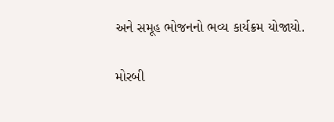અને સમૂહ ભોજનનો ભવ્ય કાર્યક્રમ યોજાયો.

મોરબી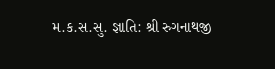મ.ક.સ.સુ. જ્ઞાતિ: શ્રી રુગનાથજી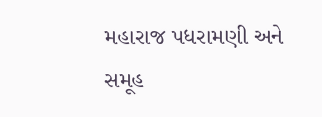મહારાજ પધરામણી અને સમૂહ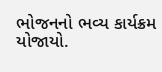ભોજનનો ભવ્ય કાર્યક્રમ યોજાયો.